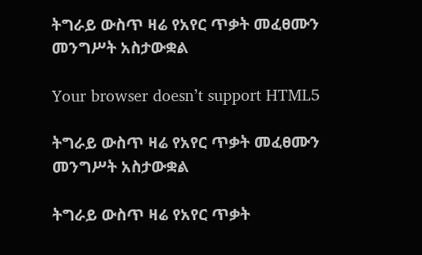ትግራይ ውስጥ ዛሬ የአየር ጥቃት መፈፀሙን መንግሥት አስታውቋል

Your browser doesn’t support HTML5

ትግራይ ውስጥ ዛሬ የአየር ጥቃት መፈፀሙን መንግሥት አስታውቋል

ትግራይ ውስጥ ዛሬ የአየር ጥቃት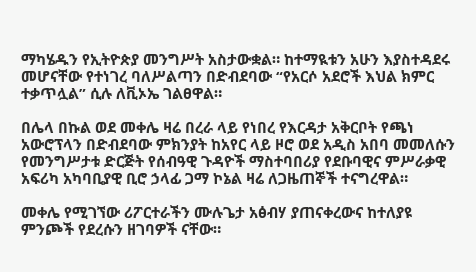ማካሄዱን የኢትዮጵያ መንግሥት አስታውቋል። ከተማዪቱን አሁን እያስተዳደሩ መሆናቸው የተነገረ ባለሥልጣን በድብደባው “የአርሶ አደሮች እህል ክምር ተቃጥሏል” ሲሉ ለቪኦኤ ገልፀዋል።

በሌላ በኩል ወደ መቀሌ ዛሬ በረራ ላይ የነበረ የእርዳታ አቅርቦት የጫነ አውሮፕላን በድብደባው ምክንያት ከአየር ላይ ዞሮ ወደ አዲስ አበባ መመለሱን የመንግሥታቱ ድርጅት የሰብዓዊ ጉዳዮች ማስተባበሪያ የደቡባዊና ምሥራቃዊ አፍሪካ አካባቢያዊ ቢሮ ኃላፊ ጋማ ኮኔል ዛሬ ለጋዜጠኞች ተናግረዋል።

መቀሌ የሚገኘው ሪፖርተራችን ሙሉጌታ አፅብሃ ያጠናቀረውና ከተለያዩ ምንጮች የደረሱን ዘገባዎች ናቸው።